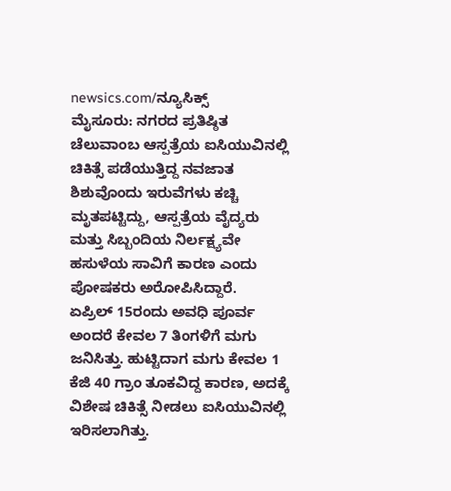newsics.com/ನ್ಯೂಸಿಕ್ಸ್
ಮೈಸೂರು: ನಗರದ ಪ್ರತಿಷ್ಠಿತ ಚೆಲುವಾಂಬ ಆಸ್ಪತ್ರೆಯ ಐಸಿಯುವಿನಲ್ಲಿ ಚಿಕಿತ್ಸೆ ಪಡೆಯುತ್ತಿದ್ದ ನವಜಾತ ಶಿಶುವೊಂದು ಇರುವೆಗಳು ಕಚ್ಚಿ ಮೃತಪಟ್ಟಿದ್ದು, ಆಸ್ಪತ್ರೆಯ ವೈದ್ಯರು ಮತ್ತು ಸಿಬ್ಬಂದಿಯ ನಿರ್ಲಕ್ಷ್ಯವೇ ಹಸುಳೆಯ ಸಾವಿಗೆ ಕಾರಣ ಎಂದು ಪೋಷಕರು ಅರೋಪಿಸಿದ್ದಾರೆ.
ಏಪ್ರಿಲ್ 15ರಂದು ಅವಧಿ ಪೂರ್ವ ಅಂದರೆ ಕೇವಲ 7 ತಿಂಗಳಿಗೆ ಮಗು ಜನಿಸಿತ್ತು. ಹುಟ್ಟಿದಾಗ ಮಗು ಕೇವಲ 1 ಕೆಜಿ 40 ಗ್ರಾಂ ತೂಕವಿದ್ದ ಕಾರಣ, ಅದಕ್ಕೆ ವಿಶೇಷ ಚಿಕಿತ್ಸೆ ನೀಡಲು ಐಸಿಯುವಿನಲ್ಲಿ ಇರಿಸಲಾಗಿತ್ತು.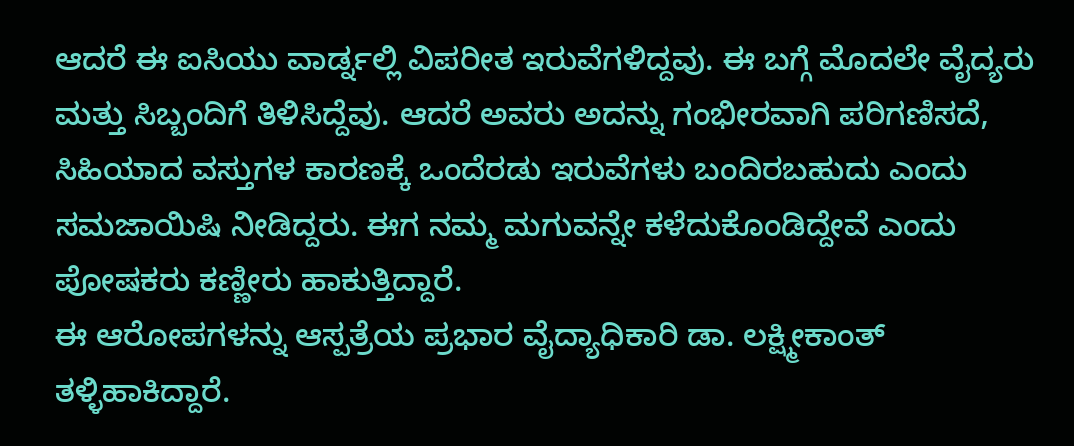ಆದರೆ ಈ ಐಸಿಯು ವಾರ್ಡ್ನಲ್ಲಿ ವಿಪರೀತ ಇರುವೆಗಳಿದ್ದವು. ಈ ಬಗ್ಗೆ ಮೊದಲೇ ವೈದ್ಯರು ಮತ್ತು ಸಿಬ್ಬಂದಿಗೆ ತಿಳಿಸಿದ್ದೆವು. ಆದರೆ ಅವರು ಅದನ್ನು ಗಂಭೀರವಾಗಿ ಪರಿಗಣಿಸದೆ, ಸಿಹಿಯಾದ ವಸ್ತುಗಳ ಕಾರಣಕ್ಕೆ ಒಂದೆರಡು ಇರುವೆಗಳು ಬಂದಿರಬಹುದು ಎಂದು ಸಮಜಾಯಿಷಿ ನೀಡಿದ್ದರು. ಈಗ ನಮ್ಮ ಮಗುವನ್ನೇ ಕಳೆದುಕೊಂಡಿದ್ದೇವೆ ಎಂದು ಪೋಷಕರು ಕಣ್ಣೀರು ಹಾಕುತ್ತಿದ್ದಾರೆ.
ಈ ಆರೋಪಗಳನ್ನು ಆಸ್ಪತ್ರೆಯ ಪ್ರಭಾರ ವೈದ್ಯಾಧಿಕಾರಿ ಡಾ. ಲಕ್ಷ್ಮೀಕಾಂತ್ ತಳ್ಳಿಹಾಕಿದ್ದಾರೆ.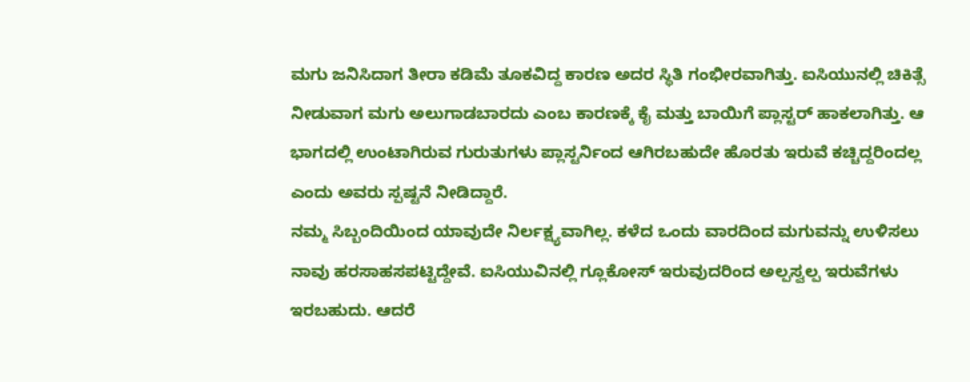ಮಗು ಜನಿಸಿದಾಗ ತೀರಾ ಕಡಿಮೆ ತೂಕವಿದ್ದ ಕಾರಣ ಅದರ ಸ್ಥಿತಿ ಗಂಭೀರವಾಗಿತ್ತು. ಐಸಿಯುನಲ್ಲಿ ಚಿಕಿತ್ಸೆ ನೀಡುವಾಗ ಮಗು ಅಲುಗಾಡಬಾರದು ಎಂಬ ಕಾರಣಕ್ಕೆ ಕೈ ಮತ್ತು ಬಾಯಿಗೆ ಪ್ಲಾಸ್ಟರ್ ಹಾಕಲಾಗಿತ್ತು. ಆ ಭಾಗದಲ್ಲಿ ಉಂಟಾಗಿರುವ ಗುರುತುಗಳು ಪ್ಲಾಸ್ಟರ್ನಿಂದ ಆಗಿರಬಹುದೇ ಹೊರತು ಇರುವೆ ಕಚ್ಚಿದ್ದರಿಂದಲ್ಲ ಎಂದು ಅವರು ಸ್ಪಷ್ಟನೆ ನೀಡಿದ್ದಾರೆ.
ನಮ್ಮ ಸಿಬ್ಬಂದಿಯಿಂದ ಯಾವುದೇ ನಿರ್ಲಕ್ಷ್ಯವಾಗಿಲ್ಲ. ಕಳೆದ ಒಂದು ವಾರದಿಂದ ಮಗುವನ್ನು ಉಳಿಸಲು ನಾವು ಹರಸಾಹಸಪಟ್ಟಿದ್ದೇವೆ. ಐಸಿಯುವಿನಲ್ಲಿ ಗ್ಲೂಕೋಸ್ ಇರುವುದರಿಂದ ಅಲ್ಪಸ್ವಲ್ಪ ಇರುವೆಗಳು ಇರಬಹುದು. ಆದರೆ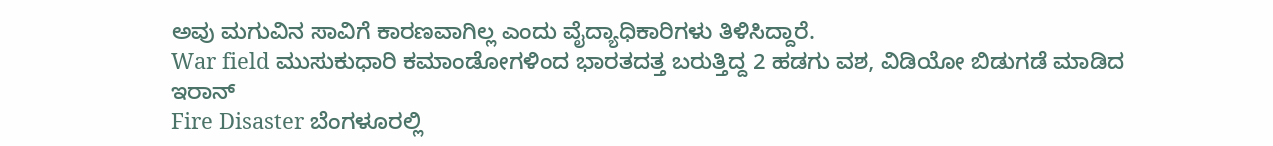ಅವು ಮಗುವಿನ ಸಾವಿಗೆ ಕಾರಣವಾಗಿಲ್ಲ ಎಂದು ವೈದ್ಯಾಧಿಕಾರಿಗಳು ತಿಳಿಸಿದ್ದಾರೆ.
War field ಮುಸುಕುಧಾರಿ ಕಮಾಂಡೋಗಳಿಂದ ಭಾರತದತ್ತ ಬರುತ್ತಿದ್ದ 2 ಹಡಗು ವಶ, ವಿಡಿಯೋ ಬಿಡುಗಡೆ ಮಾಡಿದ ಇರಾನ್
Fire Disaster ಬೆಂಗಳೂರಲ್ಲಿ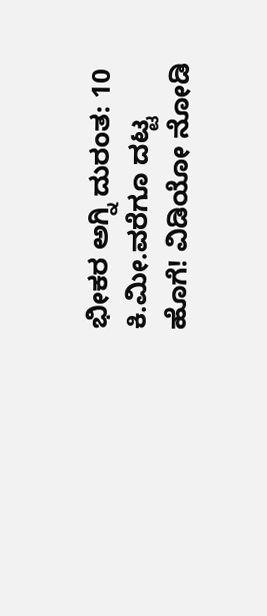ಭೀಕರ ಅಗ್ನಿ ದುರಂತ: 10 ಕಿ.ಮೀ.ವರೆಗೂ ದಟ್ಟ ಹೊಗೆ! ವಿಡಿಯೋ ನೋಡಿ